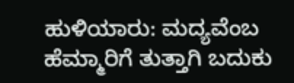ಹುಳಿಯಾರು: ಮದ್ಯವೆಂಬ ಹೆಮ್ಮಾರಿಗೆ ತುತ್ತಾಗಿ ಬದುಕು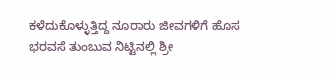ಕಳೆದುಕೊಳ್ಳುತ್ತಿದ್ದ ನೂರಾರು ಜೀವಗಳಿಗೆ ಹೊಸ ಭರವಸೆ ತುಂಬುವ ನಿಟ್ಟಿನಲ್ಲಿ ಶ್ರೀ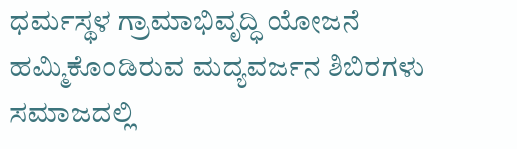ಧರ್ಮಸ್ಥಳ ಗ್ರಾಮಾಭಿವೃದ್ಧಿ ಯೋಜನೆ ಹಮ್ಮಿಕೊಂಡಿರುವ ಮದ್ಯವರ್ಜನ ಶಿಬಿರಗಳು ಸಮಾಜದಲ್ಲಿ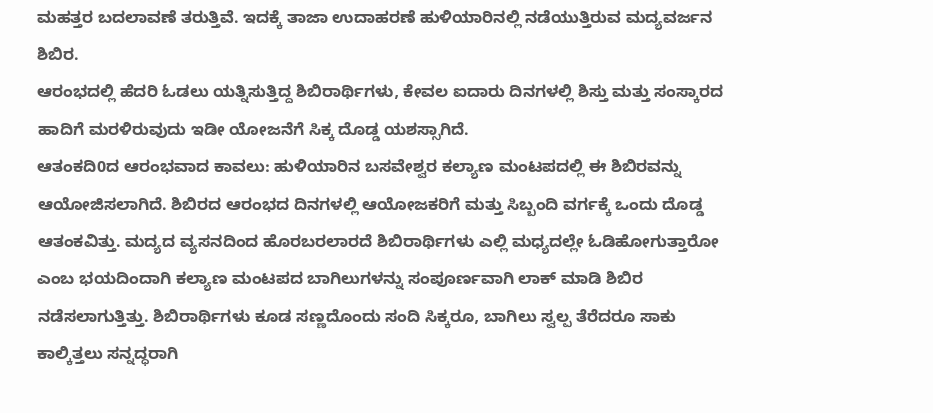ಮಹತ್ತರ ಬದಲಾವಣೆ ತರುತ್ತಿವೆ. ಇದಕ್ಕೆ ತಾಜಾ ಉದಾಹರಣೆ ಹುಳಿಯಾರಿನಲ್ಲಿ ನಡೆಯುತ್ತಿರುವ ಮದ್ಯವರ್ಜನ ಶಿಬಿರ.
ಆರಂಭದಲ್ಲಿ ಹೆದರಿ ಓಡಲು ಯತ್ನಿಸುತ್ತಿದ್ದ ಶಿಬಿರಾರ್ಥಿಗಳು, ಕೇವಲ ಐದಾರು ದಿನಗಳಲ್ಲಿ ಶಿಸ್ತು ಮತ್ತು ಸಂಸ್ಕಾರದ ಹಾದಿಗೆ ಮರಳಿರುವುದು ಇಡೀ ಯೋಜನೆಗೆ ಸಿಕ್ಕ ದೊಡ್ಡ ಯಶಸ್ಸಾಗಿದೆ.
ಆತಂಕದಿ0ದ ಆರಂಭವಾದ ಕಾವಲು: ಹುಳಿಯಾರಿನ ಬಸವೇಶ್ವರ ಕಲ್ಯಾಣ ಮಂಟಪದಲ್ಲಿ ಈ ಶಿಬಿರವನ್ನು ಆಯೋಜಿಸಲಾಗಿದೆ. ಶಿಬಿರದ ಆರಂಭದ ದಿನಗಳಲ್ಲಿ ಆಯೋಜಕರಿಗೆ ಮತ್ತು ಸಿಬ್ಬಂದಿ ವರ್ಗಕ್ಕೆ ಒಂದು ದೊಡ್ಡ ಆತಂಕವಿತ್ತು. ಮದ್ಯದ ವ್ಯಸನದಿಂದ ಹೊರಬರಲಾರದೆ ಶಿಬಿರಾರ್ಥಿಗಳು ಎಲ್ಲಿ ಮಧ್ಯದಲ್ಲೇ ಓಡಿಹೋಗುತ್ತಾರೋ ಎಂಬ ಭಯದಿಂದಾಗಿ ಕಲ್ಯಾಣ ಮಂಟಪದ ಬಾಗಿಲುಗಳನ್ನು ಸಂಪೂರ್ಣವಾಗಿ ಲಾಕ್ ಮಾಡಿ ಶಿಬಿರ ನಡೆಸಲಾಗುತ್ತಿತ್ತು. ಶಿಬಿರಾರ್ಥಿಗಳು ಕೂಡ ಸಣ್ಣದೊಂದು ಸಂದಿ ಸಿಕ್ಕರೂ, ಬಾಗಿಲು ಸ್ವಲ್ಪ ತೆರೆದರೂ ಸಾಕು ಕಾಲ್ಕಿತ್ತಲು ಸನ್ನದ್ಧರಾಗಿ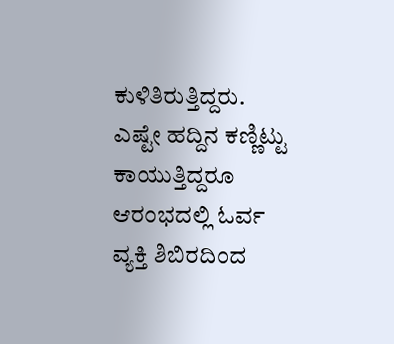ಕುಳಿತಿರುತ್ತಿದ್ದರು. ಎಷ್ಟೇ ಹದ್ದಿನ ಕಣ್ಣಿಟ್ಟು ಕಾಯುತ್ತಿದ್ದರೂ ಆರಂಭದಲ್ಲಿ ಓರ್ವ ವ್ಯಕ್ತಿ ಶಿಬಿರದಿಂದ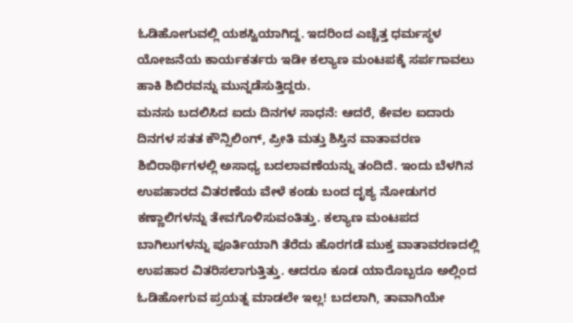ಓಡಿಹೋಗುವಲ್ಲಿ ಯಶಸ್ವಿಯಾಗಿದ್ದ. ಇದರಿಂದ ಎಚ್ಚೆತ್ತ ಧರ್ಮಸ್ಥಳ ಯೋಜನೆಯ ಕಾರ್ಯಕರ್ತರು ಇಡೀ ಕಲ್ಯಾಣ ಮಂಟಪಕ್ಕೆ ಸರ್ಪಗಾವಲು ಹಾಕಿ ಶಿಬಿರವನ್ನು ಮುನ್ನಡೆಸುತ್ತಿದ್ದರು.
ಮನಸು ಬದಲಿಸಿದ ಐದು ದಿನಗಳ ಸಾಧನೆ: ಆದರೆ, ಕೇವಲ ಐದಾರು ದಿನಗಳ ಸತತ ಕೌನ್ಸಿಲಿಂಗ್, ಪ್ರೀತಿ ಮತ್ತು ಶಿಸ್ತಿನ ವಾತಾವರಣ ಶಿಬಿರಾರ್ಥಿಗಳಲ್ಲಿ ಅಸಾಧ್ಯ ಬದಲಾವಣೆಯನ್ನು ತಂದಿದೆ. ಇಂದು ಬೆಳಗಿನ ಉಪಹಾರದ ವಿತರಣೆಯ ವೇಳೆ ಕಂಡು ಬಂದ ದೃಶ್ಯ ನೋಡುಗರ ಕಣ್ಣಾಲಿಗಳನ್ನು ತೇವಗೊಳಿಸುವಂತಿತ್ತು. ಕಲ್ಯಾಣ ಮಂಟಪದ ಬಾಗಿಲುಗಳನ್ನು ಪೂರ್ತಿಯಾಗಿ ತೆರೆದು ಹೊರಗಡೆ ಮುಕ್ತ ವಾತಾವರಣದಲ್ಲಿ ಉಪಹಾರ ವಿತರಿಸಲಾಗುತ್ತಿತ್ತು. ಆದರೂ ಕೂಡ ಯಾರೊಬ್ಬರೂ ಅಲ್ಲಿಂದ ಓಡಿಹೋಗುವ ಪ್ರಯತ್ನ ಮಾಡಲೇ ಇಲ್ಲ! ಬದಲಾಗಿ, ತಾವಾಗಿಯೇ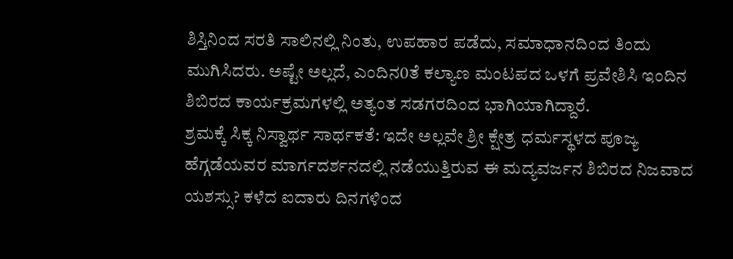ಶಿಸ್ತಿನಿಂದ ಸರತಿ ಸಾಲಿನಲ್ಲಿ ನಿಂತು, ಉಪಹಾರ ಪಡೆದು, ಸಮಾಧಾನದಿಂದ ತಿಂದು ಮುಗಿಸಿದರು. ಅಷ್ಟೇ ಅಲ್ಲದೆ, ಎಂದಿನ0ತೆ ಕಲ್ಯಾಣ ಮಂಟಪದ ಒಳಗೆ ಪ್ರವೇಶಿಸಿ ಇಂದಿನ ಶಿಬಿರದ ಕಾರ್ಯಕ್ರಮಗಳಲ್ಲಿ ಅತ್ಯಂತ ಸಡಗರದಿಂದ ಭಾಗಿಯಾಗಿದ್ದಾರೆ.
ಶ್ರಮಕ್ಕೆ ಸಿಕ್ಕ ನಿಸ್ವಾರ್ಥ ಸಾರ್ಥಕತೆ: ಇದೇ ಅಲ್ಲವೇ ಶ್ರೀ ಕ್ಷೇತ್ರ ಧರ್ಮಸ್ಥಳದ ಪೂಜ್ಯ ಹೆಗ್ಗಡೆಯವರ ಮಾರ್ಗದರ್ಶನದಲ್ಲಿ ನಡೆಯುತ್ತಿರುವ ಈ ಮದ್ಯವರ್ಜನ ಶಿಬಿರದ ನಿಜವಾದ ಯಶಸ್ಸು? ಕಳೆದ ಐದಾರು ದಿನಗಳಿಂದ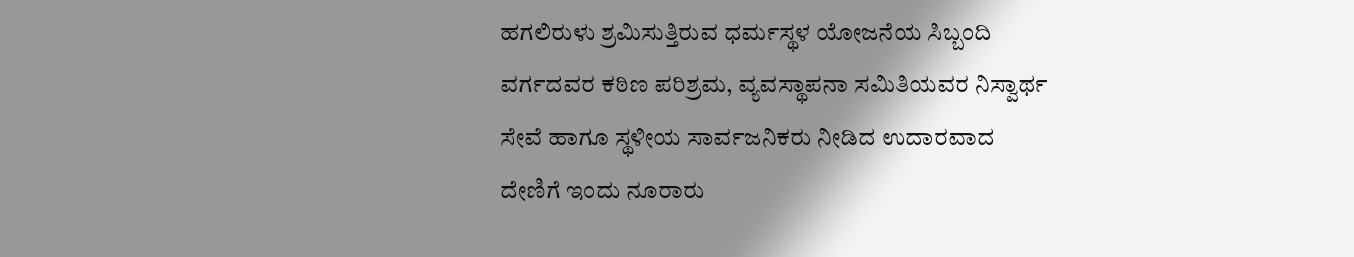ಹಗಲಿರುಳು ಶ್ರಮಿಸುತ್ತಿರುವ ಧರ್ಮಸ್ಥಳ ಯೋಜನೆಯ ಸಿಬ್ಬಂದಿ ವರ್ಗದವರ ಕಠಿಣ ಪರಿಶ್ರಮ, ವ್ಯವಸ್ಥಾಪನಾ ಸಮಿತಿಯವರ ನಿಸ್ವಾರ್ಥ ಸೇವೆ ಹಾಗೂ ಸ್ಥಳೀಯ ಸಾರ್ವಜನಿಕರು ನೀಡಿದ ಉದಾರವಾದ ದೇಣಿಗೆ ಇಂದು ನೂರಾರು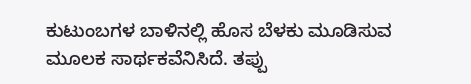ಕುಟುಂಬಗಳ ಬಾಳಿನಲ್ಲಿ ಹೊಸ ಬೆಳಕು ಮೂಡಿಸುವ ಮೂಲಕ ಸಾರ್ಥಕವೆನಿಸಿದೆ. ತಪ್ಪು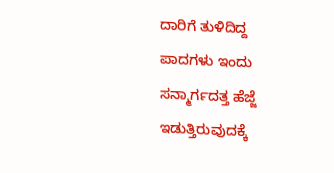ದಾರಿಗೆ ತುಳಿದಿದ್ದ ಪಾದಗಳು ಇಂದು ಸನ್ಮಾರ್ಗದತ್ತ ಹೆಜ್ಜೆ ಇಡುತ್ತಿರುವುದಕ್ಕೆ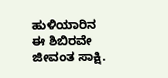ಹುಳಿಯಾರಿನ ಈ ಶಿಬಿರವೇ ಜೀವಂತ ಸಾಕ್ಷಿ.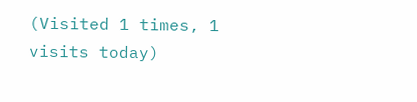(Visited 1 times, 1 visits today)